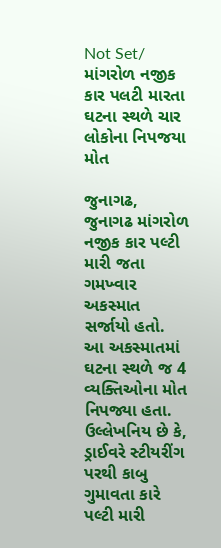Not Set/ માંગરોળ નજીક કાર પલટી મારતા ઘટના સ્થળે ચાર લોકોના નિપજયા મોત

જુનાગઢ, જુનાગઢ માંગરોળ નજીક કાર પલ્ટી મારી જતા ગમખ્વાર અકસ્માત સર્જાયો હતો. આ અકસ્માતમાં ઘટના સ્થળે જ 4 વ્યક્તિઓના મોત નિપજ્યા હતા. ઉલ્લેખનિય છે કે, ડ્રાઈવરે સ્ટીયરીંગ પરથી કાબુ ગુમાવતા કારે પલ્ટી મારી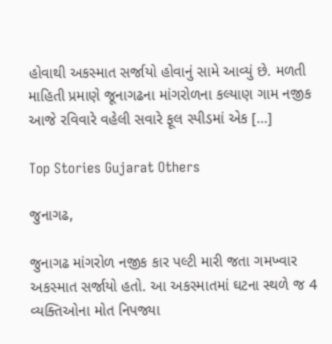હોવાથી અકસ્માત સર્જાયો હોવાનું સામે આવ્યું છે. મળતી માહિતી પ્રમાણે જૂનાગઢના માંગરોળના કલ્યાણ ગામ નજીક આજે રવિવારે વહેલી સવારે ફૂલ સ્પીડમાં એક […]

Top Stories Gujarat Others

જુનાગઢ,

જુનાગઢ માંગરોળ નજીક કાર પલ્ટી મારી જતા ગમખ્વાર અકસ્માત સર્જાયો હતો. આ અકસ્માતમાં ઘટના સ્થળે જ 4 વ્યક્તિઓના મોત નિપજ્યા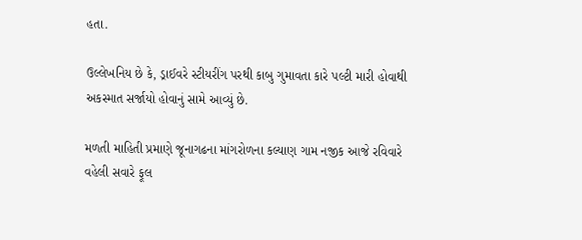હતા.

ઉલ્લેખનિય છે કે, ડ્રાઈવરે સ્ટીયરીંગ પરથી કાબુ ગુમાવતા કારે પલ્ટી મારી હોવાથી અકસ્માત સર્જાયો હોવાનું સામે આવ્યું છે.

મળતી માહિતી પ્રમાણે જૂનાગઢના માંગરોળના કલ્યાણ ગામ નજીક આજે રવિવારે વહેલી સવારે ફૂલ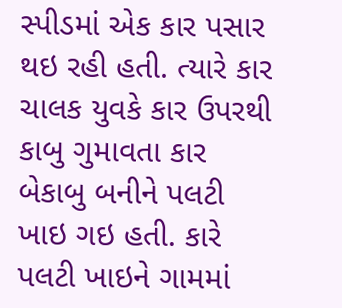સ્પીડમાં એક કાર પસાર થઇ રહી હતી. ત્યારે કાર ચાલક યુવકે કાર ઉપરથી કાબુ ગુમાવતા કાર બેકાબુ બનીને પલટી ખાઇ ગઇ હતી. કારે પલટી ખાઇને ગામમાં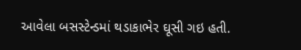આવેલા બસસ્ટેન્ડમાં થડાકાભેર ઘૂસી ગઇ હતી.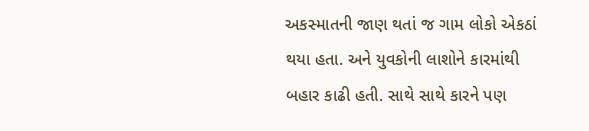અકસ્માતની જાણ થતાં જ ગામ લોકો એકઠાં થયા હતા. અને યુવકોની લાશોને કારમાંથી બહાર કાઢી હતી. સાથે સાથે કારને પણ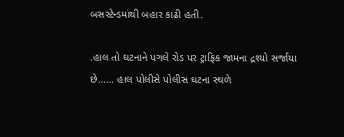બસસ્ટેન્ડમાંથી બહાર કાઢી હતી.

.હાલ તો ઘટનાને પગલે રોડ પર ટ્રાફિક જામના દ્રશ્યો સર્જાયા છે…… હાલ પોલીસે પોલીસ ઘટના સ્થળે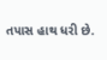તપાસ હાથ ધરી છે.